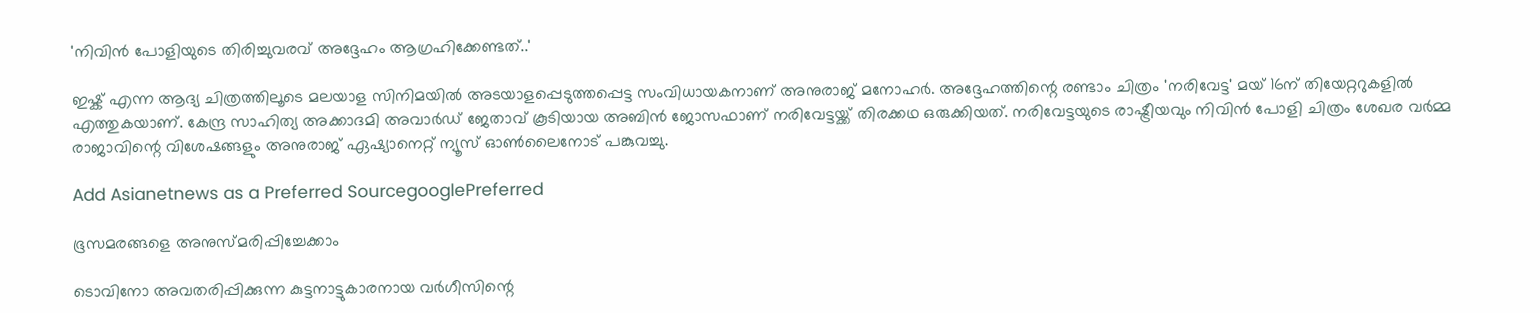'നിവിൻ പോളിയുടെ തിരിച്ചുവരവ് അദ്ദേഹം ആഗ്രഹിക്കേണ്ടത്..'

ഇഷ്ക് എന്ന ആദ്യ ചിത്രത്തിലൂടെ മലയാള സിനിമയിൽ അടയാളപ്പെടുത്തപ്പെട്ട സംവിധായകനാണ് അനുരാജ് മനോഹർ. അദ്ദേഹത്തിന്റെ രണ്ടാം ചിത്രം 'നരിവേട്ട' മയ് 16ന് തിയേറ്ററുകളിൽ എത്തുകയാണ്. കേന്ദ്ര സാഹിത്യ അക്കാദമി അവാർഡ് ജേതാവ് കൂടിയായ അബിൻ ജോസഫാണ് നരിവേട്ടയ്ക്ക് തിരക്കഥ ഒരുക്കിയത്. നരിവേട്ടയുടെ രാഷ്ട്രീയവും നിവിൻ പോളി ചിത്രം ശേഖര വർമ്മ രാജാവിന്റെ വിശേഷങ്ങളും അനുരാജ് ഏഷ്യാനെറ്റ് ന്യൂസ് ഓൺലൈനോട് പങ്കുവച്ചു.

Add Asianetnews as a Preferred SourcegooglePreferred

ഭൂസമരങ്ങളെ അനുസ്‍മരിപ്പിച്ചേക്കാം

ടൊവിനോ അവതരിപ്പിക്കുന്ന കുട്ടനാട്ടുകാരനായ വർഗീസിന്റെ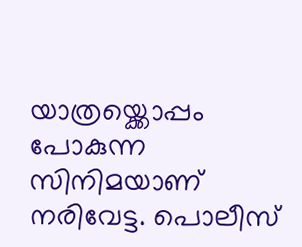യാത്രയ്ക്കൊപ്പം പോകുന്ന സിനിമയാണ് നരിവേട്ട. പൊലീസ്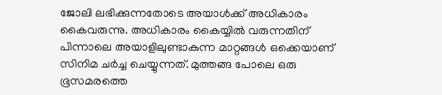ജോലി ലഭിക്കുന്നതോടെ അയാൾക്ക് അധികാരം കൈവരുന്നു. അധികാരം കൈയ്യിൽ വരുന്നതിന് പിന്നാലെ അയാളിലുണ്ടാകുന്ന മാറ്റങ്ങൾ ഒക്കെയാണ് സിനിമ ചർച്ച ചെയ്യുന്നത്. മുത്തങ്ങ പോലെ ഒരു ഭൂസമരത്തെ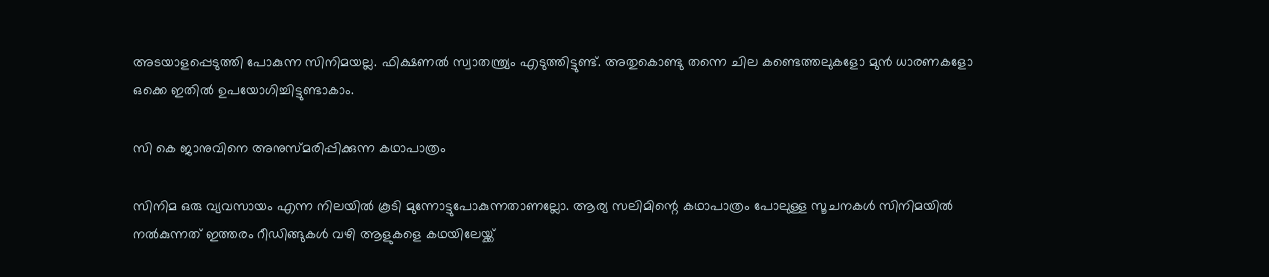അടയാളപ്പെടുത്തി പോകുന്ന സിനിമയല്ല. ഫിക്ഷണൽ സ്വാതന്ത്ര്യം എടുത്തിട്ടുണ്ട്. അതുകൊണ്ടു തന്നെ ചില കണ്ടെത്തലുകളോ മുൻ ധാരണകളോ ഒക്കെ ഇതിൽ ഉപയോഗിച്ചിട്ടുണ്ടാകാം.

സി കെ ജാനുവിനെ അനുസ്‍മരിപ്പിക്കുന്ന കഥാപാത്രം

സിനിമ ഒരു വ്യവസായം എന്ന നിലയിൽ കൂടി മുന്നോട്ടുപോകുന്നതാണല്ലോ. ആര്യ സലിമിന്റെ കഥാപാത്രം പോലുള്ള സൂചനകൾ സിനിമയിൽ നൽകുന്നത് ഇത്തരം റീഡിങ്ങുകൾ വഴി ആളുകളെ കഥയിലേയ്ക്ക്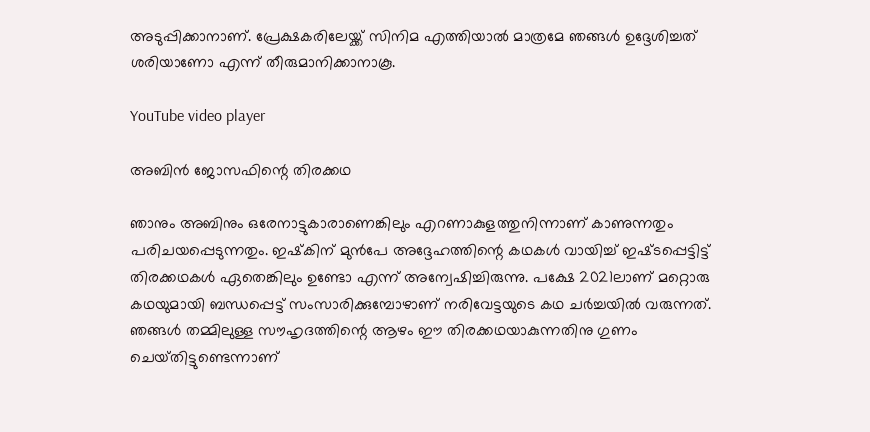അടുപ്പിക്കാനാണ്. പ്രേക്ഷകരിലേയ്ക്ക് സിനിമ എത്തിയാൽ മാത്രമേ ഞങ്ങൾ ഉദ്ദേശിച്ചത് ശരിയാണോ എന്ന് തീരുമാനിക്കാനാകൂ.

YouTube video player

അബിൻ ജോസഫിന്റെ തിരക്കഥ

ഞാനും അബിനും ഒരേനാട്ടുകാരാണെങ്കിലും എറണാകുളത്തുനിന്നാണ് കാണുന്നതും പരിചയപ്പെടുന്നതും. ഇഷ്‍കിന് മുൻപേ അദ്ദേഹത്തിന്റെ കഥകൾ വായിച്ച് ഇഷ്‍ടപ്പെട്ടിട്ട് തിരക്കഥകൾ ഏതെങ്കിലും ഉണ്ടോ എന്ന് അന്വേഷിച്ചിരുന്നു. പക്ഷേ 2021ലാണ് മറ്റൊരു കഥയുമായി ബന്ധപ്പെട്ട് സംസാരിക്കുമ്പോഴാണ് നരിവേട്ടയുടെ കഥ ചർച്ചയിൽ വരുന്നത്. ഞങ്ങൾ തമ്മിലുള്ള സൗഹൃദത്തിന്റെ ആഴം ഈ തിരക്കഥയാകുന്നതിനു ഗുണം ചെയ്‍തിട്ടുണ്ടെന്നാണ്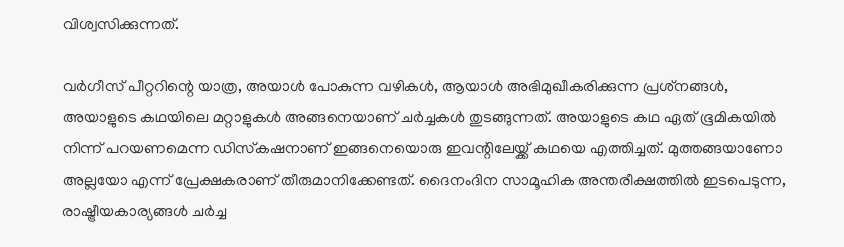വിശ്വസിക്കുന്നത്.

വർഗീസ് പീറ്ററിന്റെ യാത്ര, അയാൾ പോകുന്ന വഴികൾ, ആയാൾ അഭിമുഖീകരിക്കുന്ന പ്രശ്‍നങ്ങൾ, അയാളുടെ കഥയിലെ മറ്റാളുകൾ അങ്ങനെയാണ് ചർച്ചകൾ തുടങ്ങുന്നത്. അയാളുടെ കഥ ഏത് ഭൂമികയിൽ നിന്ന് പറയണമെന്ന ഡിസ്‍കഷനാണ് ഇങ്ങനെയൊരു ഇവന്റിലേയ്ക്ക് കഥയെ എത്തിച്ചത്. മുത്തങ്ങയാണോ അല്ലയോ എന്ന് പ്രേക്ഷകരാണ് തീരുമാനിക്കേണ്ടത്. ദൈനംദിന സാമൂഹിക അന്തരീക്ഷത്തിൽ ഇടപെടുന്ന, രാഷ്ട്രീയകാര്യങ്ങൾ ചർച്ച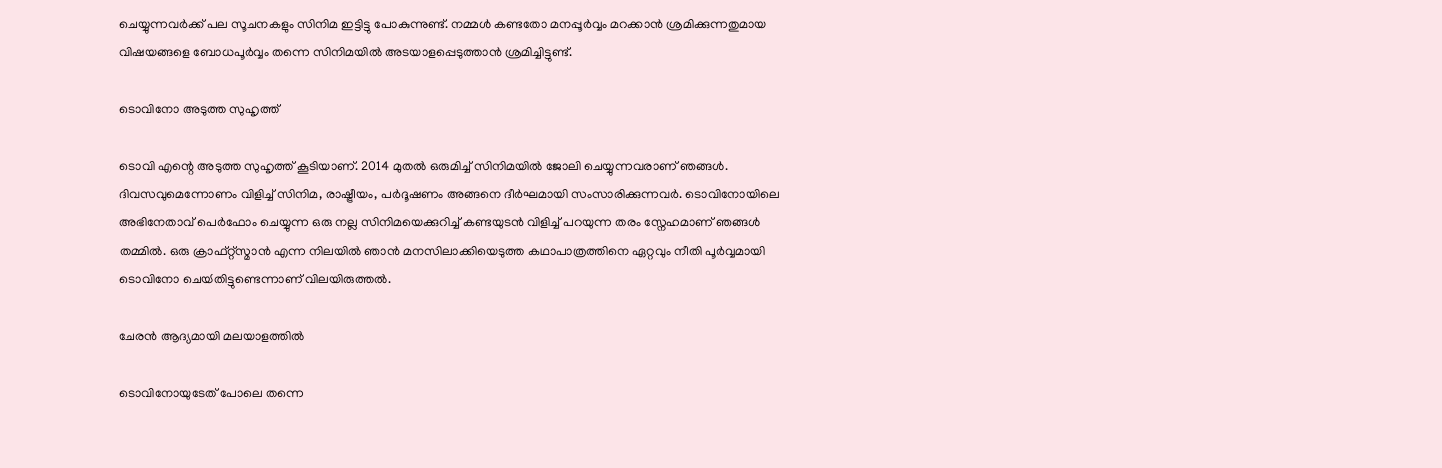ചെയ്യുന്നവർക്ക് പല സൂചനകളും സിനിമ ഇട്ടിട്ടു പോകുന്നുണ്ട്. നമ്മൾ കണ്ടതോ മനപ്പൂർവ്വം മറക്കാൻ ശ്രമിക്കുന്നതുമായ വിഷയങ്ങളെ ബോധപൂർവ്വം തന്നെ സിനിമയിൽ അടയാളപ്പെടുത്താൻ ശ്രമിച്ചിട്ടുണ്ട്.

ടൊവിനോ അടുത്ത സുഹൃത്ത്

ടൊവി എന്റെ അടുത്ത സുഹൃത്ത് കൂടിയാണ്. 2014 മുതൽ ഒരുമിച്ച് സിനിമയിൽ ജോലി ചെയ്യുന്നവരാണ് ഞങ്ങൾ. ദിവസവുമെന്നോണം വിളിച്ച് സിനിമ, രാഷ്ട്രീയം, പർദൂഷണം അങ്ങനെ ദീർഘമായി സംസാരിക്കുന്നവർ. ടൊവിനോയിലെ അഭിനേതാവ് പെർഫോം ചെയ്യുന്ന ഒരു നല്ല സിനിമയെക്കുറിച്ച് കണ്ടയുടൻ വിളിച്ച് പറയുന്ന തരം സ്നേഹമാണ് ഞങ്ങൾ തമ്മിൽ. ഒരു ക്രാഫ്റ്റ്സ്മാൻ എന്ന നിലയിൽ ഞാൻ മനസിലാക്കിയെടുത്ത കഥാപാത്രത്തിനെ ഏറ്റവും നീതി പൂർവ്വമായി ടൊവിനോ ചെയ്‍തിട്ടുണ്ടെന്നാണ് വിലയിരുത്തൽ.

ചേരൻ ആദ്യമായി മലയാളത്തിൽ

ടൊവിനോയുടേത് പോലെ തന്നെ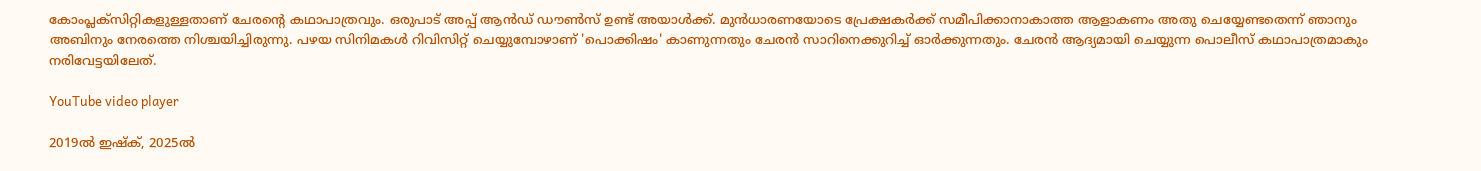കോംപ്ലക്സിറ്റികളുള്ളതാണ് ചേരന്റെ കഥാപാത്രവും. ഒരുപാട് അപ്പ് ആൻഡ് ഡൗൺസ് ഉണ്ട് അയാൾക്ക്. മുൻധാരണയോടെ പ്രേക്ഷകർക്ക് സമീപിക്കാനാകാത്ത ആളാകണം അതു ചെയ്യേണ്ടതെന്ന് ഞാനും അബിനും നേരത്തെ നിശ്ചയിച്ചിരുന്നു. പഴയ സിനിമകൾ റിവിസിറ്റ് ചെയ്യുമ്പോഴാണ് 'പൊക്കിഷം' കാണുന്നതും ചേരൻ സാറിനെക്കുറിച്ച് ഓർക്കുന്നതും. ചേരൻ ആദ്യമായി ചെയ്യുന്ന പൊലീസ് കഥാപാത്രമാകും നരിവേട്ടയിലേത്.

YouTube video player

2019ൽ ഇഷ്ക്, 2025ൽ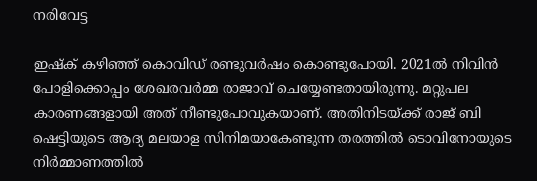നരിവേട്ട

ഇഷ്ക് കഴിഞ്ഞ് കൊവിഡ് രണ്ടുവർഷം കൊണ്ടുപോയി. 2021ൽ നിവിൻ പോളിക്കൊപ്പം ശേഖരവർമ്മ രാജാവ് ചെയ്യേണ്ടതായിരുന്നു. മറ്റുപല കാരണങ്ങളായി അത് നീണ്ടുപോവുകയാണ്. അതിനിടയ്ക്ക് രാജ് ബി ഷെട്ടിയുടെ ആദ്യ മലയാള സിനിമയാകേണ്ടുന്ന തരത്തിൽ ടൊവിനോയുടെ നിർമ്മാണത്തിൽ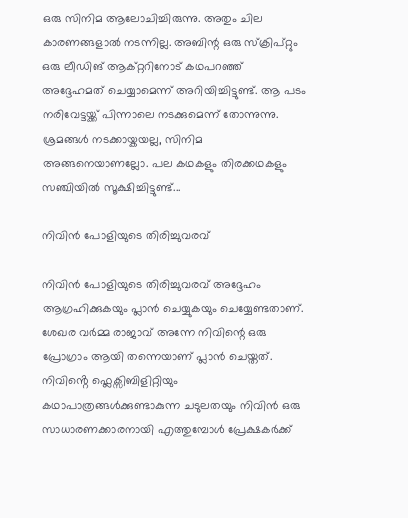ഒരു സിനിമ ആലോചിച്ചിരുന്നു. അതും ചില കാരണങ്ങളാൽ നടന്നില്ല. അബിന്റ ഒരു സ്ക്രിപ്റ്റും ഒരു ലീഡിങ് ആക്റ്ററിനോട് കഥപറഞ്ഞ് അദ്ദേഹമത് ചെയ്യാമെന്ന് അറിയിച്ചിട്ടുണ്ട്. ആ പടം നരിവേട്ടയ്ക്ക് പിന്നാലെ നടക്കുമെന്ന് തോന്നുന്നു. ശ്രമങ്ങൾ നടക്കായ്കയല്ല, സിനിമ അങ്ങനെയാണല്ലോ. പല കഥകളും തിരക്കഥകളും സഞ്ചിയിൽ സൂക്ഷിച്ചിട്ടുണ്ട്...

നിവിൻ പോളിയുടെ തിരിച്ചുവരവ്

നിവിൻ പോളിയുടെ തിരിച്ചുവരവ് അദ്ദേഹം ആഗ്രഹിക്കുകയും പ്ലാൻ ചെയ്യുകയും ചെയ്യേണ്ടതാണ്. ശേഖര വർമ്മ രാജാവ് അന്നേ നിവിന്റെ ഒരു പ്രോഗ്രാം ആയി തന്നെയാണ് പ്ലാൻ ചെയ്തത്. നിവിൻ്റെ ഫ്ലെക്സിബിളിറ്റിയും കഥാപാത്രങ്ങൾക്കുണ്ടാകുന്ന ചടുലതയും നിവിൻ ഒരു സാധാരണക്കാരനായി എത്തുമ്പോൾ പ്രേക്ഷകർക്ക്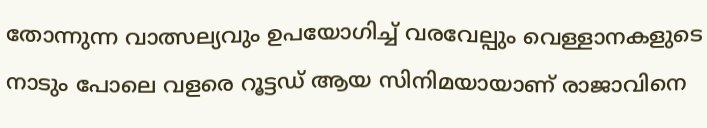തോന്നുന്ന വാത്സല്യവും ഉപയോഗിച്ച് വരവേല്പും വെള്ളാനകളുടെ നാടും പോലെ വളരെ റൂട്ടഡ് ആയ സിനിമയായാണ് രാജാവിനെ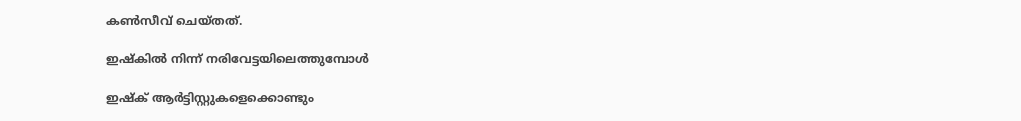കൺസീവ് ചെയ്തത്.

ഇഷ്കിൽ നിന്ന് നരിവേട്ടയിലെത്തുമ്പോൾ

ഇഷ്ക് ആർട്ടിസ്റ്റുകളെക്കൊണ്ടും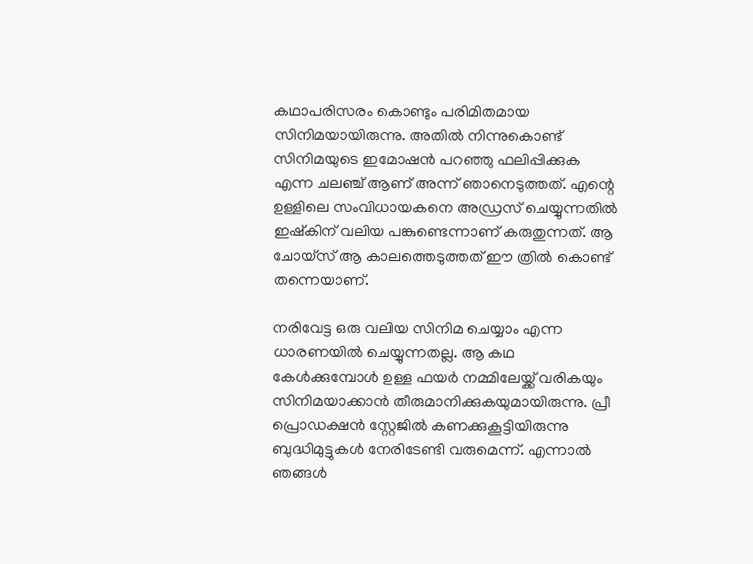കഥാപരിസരം കൊണ്ടും പരിമിതമായ സിനിമയായിരുന്നു. അതിൽ നിന്നുകൊണ്ട് സിനിമയുടെ ഇമോഷൻ പറഞ്ഞു ഫലിപ്പിക്കുക എന്ന ചലഞ്ച് ആണ് അന്ന് ഞാനെടുത്തത്. എന്റെ ഉള്ളിലെ സംവിധായകനെ അഡ്രസ് ചെയ്യുന്നതിൽ ഇഷ്കിന് വലിയ പങ്കുണ്ടെന്നാണ് കരുതുന്നത്. ആ ചോയ്സ് ആ കാലത്തെടുത്തത് ഈ ത്രിൽ കൊണ്ട് തന്നെയാണ്.

നരിവേട്ട ഒരു വലിയ സിനിമ ചെയ്യാം എന്ന ധാരണയിൽ ചെയ്യുന്നതല്ല. ആ കഥ കേൾക്കുമ്പോൾ ഉള്ള ഫയർ നമ്മിലേയ്ക്ക് വരികയും സിനിമയാക്കാൻ തീരുമാനിക്കുകയുമായിരുന്നു. പ്രീ പ്രൊഡക്ഷൻ സ്റ്റേജിൽ കണക്കുകൂട്ടിയിരുന്നു ബുദ്ധിമുട്ടുകൾ നേരിടേണ്ടി വരുമെന്ന്. എന്നാൽ ഞങ്ങൾ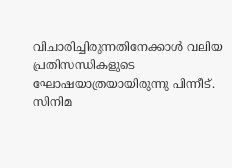വിചാരിച്ചിരുന്നതിനേക്കാൾ വലിയ പ്രതിസന്ധികളുടെ ഘോഷയാത്രയായിരുന്നു പിന്നീട്. സിനിമ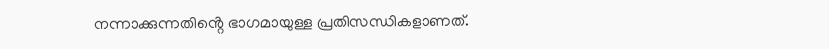നന്നാക്കുന്നതിൻ്റെ ഭാഗമായുള്ള പ്രതിസന്ധികളാണത്.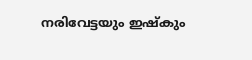നരിവേട്ടയും ഇഷ്കും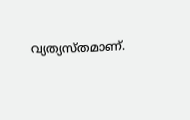വ്യത്യസ്തമാണ്.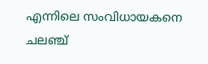എന്നിലെ സംവിധായകനെ ചലഞ്ച്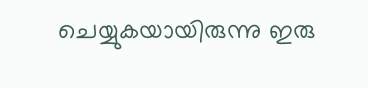ചെയ്യുകയായിരുന്നു ഇരു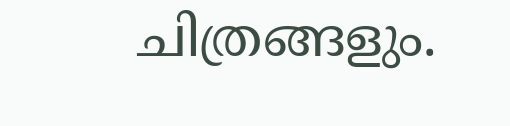ചിത്രങ്ങളും.